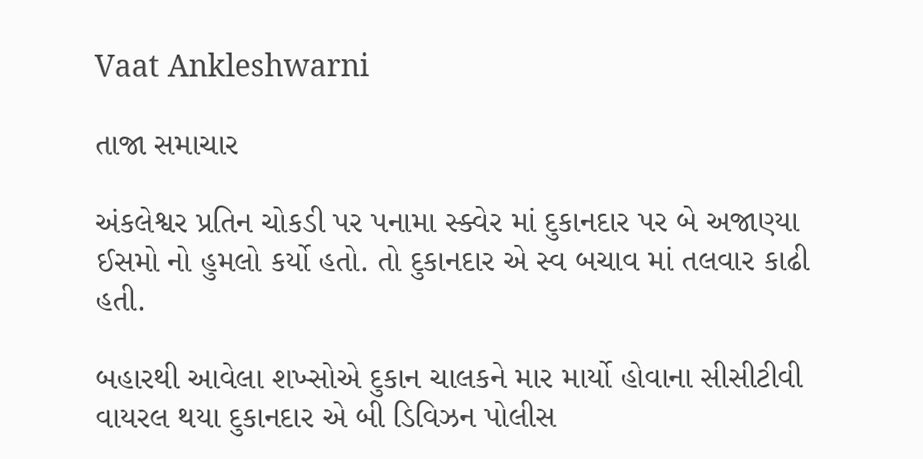Vaat Ankleshwarni

તાજા સમાચાર

અંકલેશ્વર પ્રતિન ચોકડી પર પનામા સ્ક્વેર માં દુકાનદાર પર બે અજાણ્યા ઈસમો નો હુમલો કર્યો હતો. તો દુકાનદાર એ સ્વ બચાવ માં તલવાર કાઢી હતી.

બહારથી આવેલા શખ્સોએ દુકાન ચાલકને માર માર્યો હોવાના સીસીટીવી વાયરલ થયા દુકાનદાર એ બી ડિવિઝન પોલીસ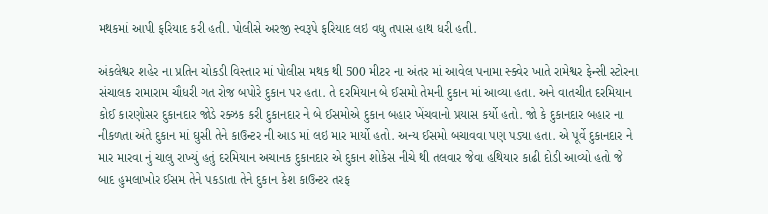મથકમાં આપી ફરિયાદ કરી હતી. પોલીસે અરજી સ્વરૂપે ફરિયાદ લઇ વધુ તપાસ હાથ ધરી હતી.

અંકલેશ્વર શહેર ના પ્રતિન ચોકડી વિસ્તાર માં પોલીસ મથક થી 500 મીટર ના અંતર માં આવેલ પનામા સ્ક્વેર ખાતે રામેશ્વર ફેન્સી સ્ટોરના સંચાલક રામારામ ચૌધરી ગત રોજ બપોરે દુકાન પર હતા. તે દરમિયાન બે ઈસમો તેમની દુકાન માં આવ્યા હતા. અને વાતચીત દરમિયાન કોઈ કારણોસર દુકાનદાર જોડે રક્ઝક કરી દુકાનદાર ને બે ઈસમોએ દુકાન બહાર ખેંચવાનો પ્રયાસ કર્યો હતો. જો કે દુકાનદાર બહાર ના નીકળતા અંતે દુકાન માં ઘુસી તેને કાઉન્ટર ની આડ માં લઇ માર માર્યો હતો. અન્ય ઈસમો બચાવવા પણ પડ્યા હતા. એ પૂર્વે દુકાનદાર ને માર મારવા નું ચાલુ રાખ્યું હતું દરમિયાન અચાનક દુકાનદાર એ દુકાન શોકેસ નીચે થી તલવાર જેવા હથિયાર કાઢી દોડી આવ્યો હતો જે બાદ હુમલાખોર ઈસમ તેને પકડાતા તેને દુકાન કેશ કાઉન્ટર તરફ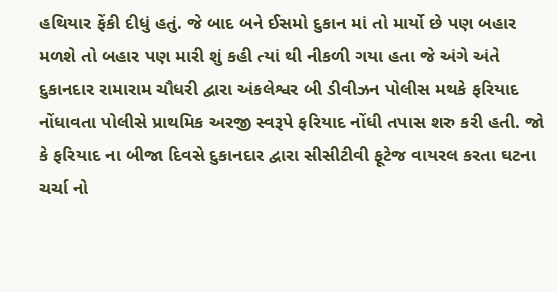હથિયાર ફેંકી દીધું હતું. જે બાદ બને ઈસમો દુકાન માં તો માર્યો છે પણ બહાર મળશે તો બહાર પણ મારી શું કહી ત્યાં થી નીકળી ગયા હતા જે અંગે અંતે દુકાનદાર રામારામ ચૌધરી દ્વારા અંકલેશ્વર બી ડીવીઝન પોલીસ મથકે ફરિયાદ નોંધાવતા પોલીસે પ્રાથમિક અરજી સ્વરૂપે ફરિયાદ નોંધી તપાસ શરુ કરી હતી. જો કે ફરિયાદ ના બીજા દિવસે દુકાનદાર દ્વારા સીસીટીવી ફૂટેજ વાયરલ કરતા ઘટના ચર્ચા નો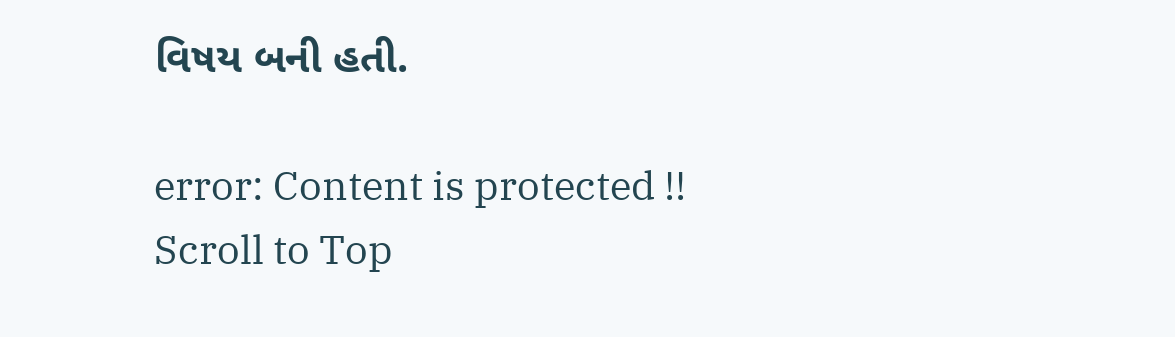વિષય બની હતી.

error: Content is protected !!
Scroll to Top